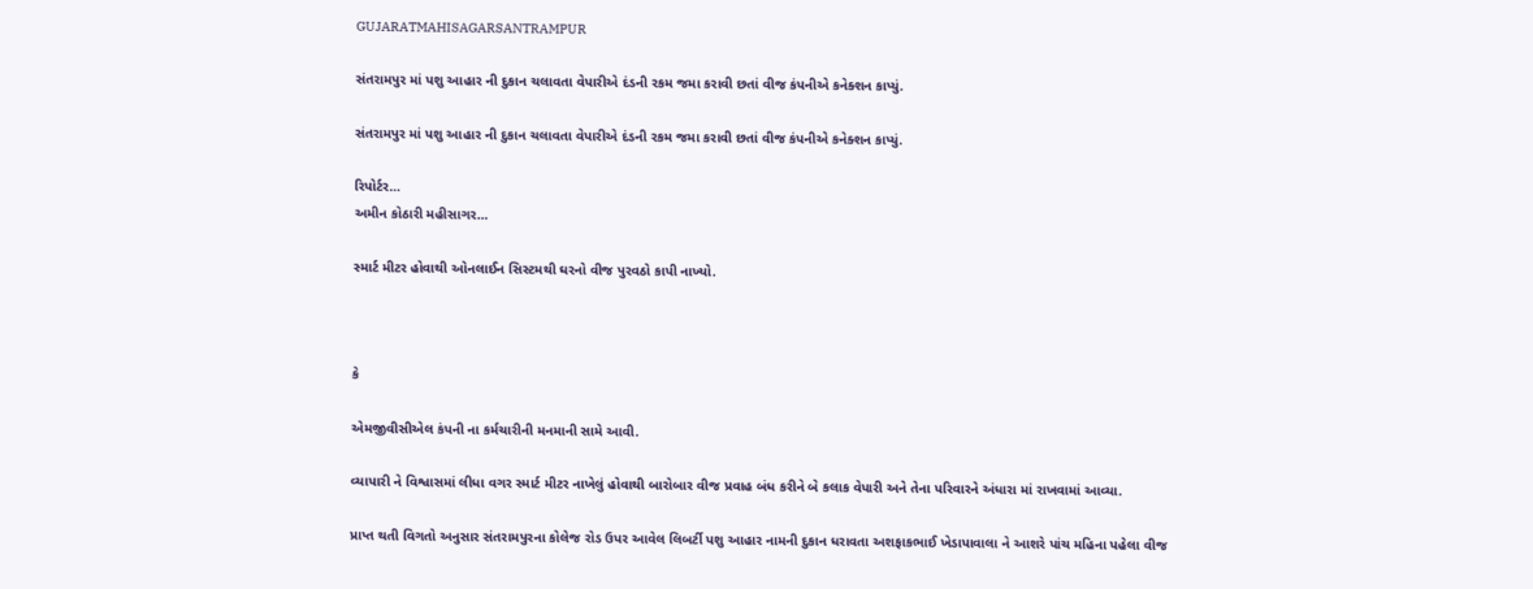GUJARATMAHISAGARSANTRAMPUR

સંતરામપુર માં પશુ આહાર ની દુકાન ચલાવતા વેપારીએ દંડની રકમ જમા કરાવી છતાં વીજ કંપનીએ કનેક્શન કાપ્યું.

સંતરામપુર માં પશુ આહાર ની દુકાન ચલાવતા વેપારીએ દંડની રકમ જમા કરાવી છતાં વીજ કંપનીએ કનેક્શન કાપ્યું.

રિપોર્ટર…
અમીન કોઠારી મહીસાગર…

સ્માર્ટ મીટર હોવાથી ઓનલાઈન સિસ્ટમથી ઘરનો વીજ પુરવઠો કાપી નાખ્યો.



કે

એમજીવીસીએલ કંપની ના કર્મચારીની મનમાની સામે આવી.

વ્યાપારી ને વિશ્વાસમાં લીધા વગર સ્માર્ટ મીટર નાખેલું હોવાથી બારોબાર વીજ પ્રવાહ બંધ કરીને બે કલાક વેપારી અને તેના પરિવારને અંધારા માં રાખવામાં આવ્યા.

પ્રાપ્ત થતી વિગતો અનુસાર સંતરામપુરના કોલેજ રોડ ઉપર આવેલ લિબર્ટી પશુ આહાર નામની દુકાન ધરાવતા અશફાકભાઈ ખેડાપાવાલા ને આશરે પાંચ મહિના પહેલા વીજ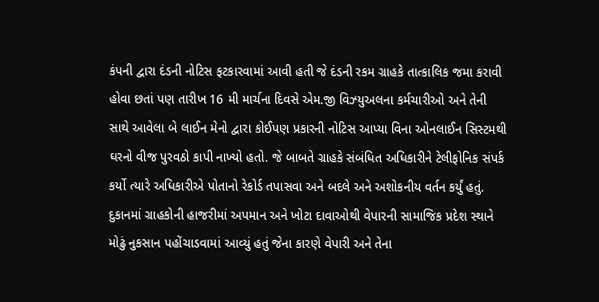કંપની દ્વારા દંડની નોટિસ ફટકારવામાં આવી હતી જે દંડની રકમ ગ્રાહકે તાત્કાલિક જમા કરાવી હોવા છતાં પણ તારીખ 16 મી માર્ચના દિવસે એમ.જી વિઝ્યુઅલના કર્મચારીઓ અને તેની સાથે આવેલા બે લાઈન મેનો દ્વારા કોઈપણ પ્રકારની નોટિસ આપ્યા વિના ઓનલાઈન સિસ્ટમથી ઘરનો વીજ પુરવઠો કાપી નાખ્યો હતો. જે બાબતે ગ્રાહકે સંબંધિત અધિકારીને ટેલીફોનિક સંપર્ક કર્યો ત્યારે અધિકારીએ પોતાનો રેકોર્ડ તપાસવા અને બદલે અને અશોકનીય વર્તન કર્યું હતું. દુકાનમાં ગ્રાહકોની હાજરીમાં અપમાન અને ખોટા દાવાઓથી વેપારની સામાજિક પ્રદેશ સ્થાને મોઢું નુકસાન પહોંચાડવામાં આવ્યું હતું જેના કારણે વેપારી અને તેના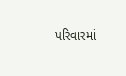પરિવારમાં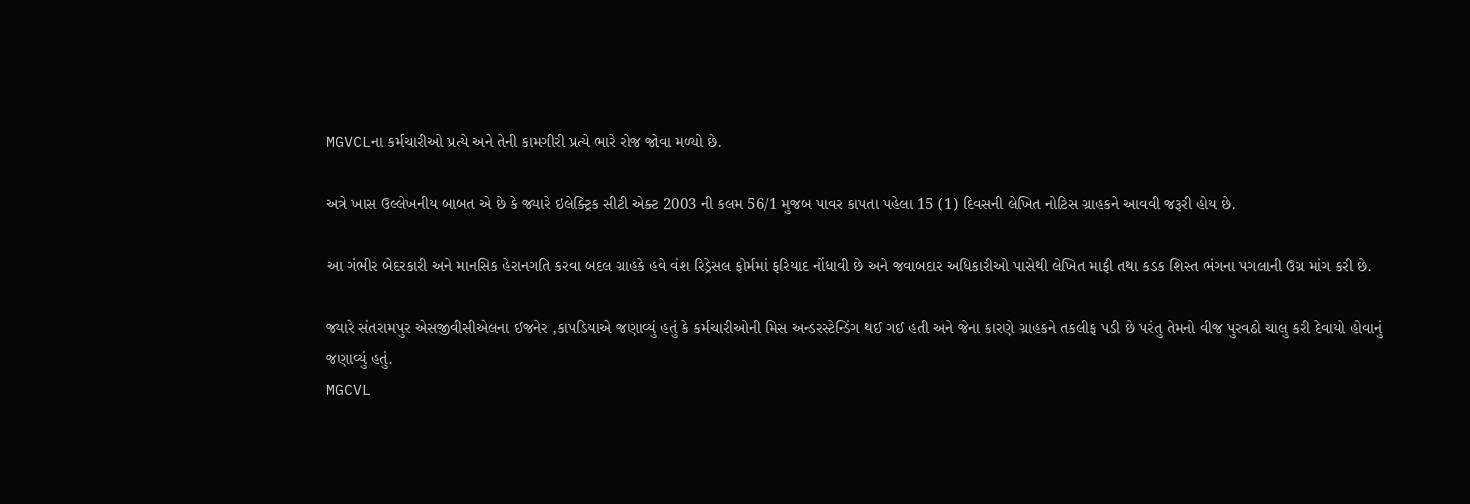MGVCLના કર્મચારીઓ પ્રત્યે અને તેની કામગીરી પ્રત્યે ભારે રોજ જોવા મળ્યો છે.

અત્રે ખાસ ઉલ્લેખનીય બાબત એ છે કે જ્યારે ઇલેક્ટ્રિક સીટી એક્ટ 2003 ની કલમ 56/1 મુજબ પાવર કાપતા પહેલા 15 (1) દિવસની લેખિત નોટિસ ગ્રાહકને આવવી જરૂરી હોય છે.

આ ગંભીર બેદરકારી અને માનસિક હેરાનગતિ કરવા બદલ ગ્રાહકે હવે વંશ રિડ્રેસલ ફોર્મમાં ફરિયાદ નોંધાવી છે અને જવાબદાર અધિકારીઓ પાસેથી લેખિત માફી તથા કડક શિસ્ત ભંગના પગલાની ઉગ્ર માંગ કરી છે.

જ્યારે સંતરામપુર એસજીવીસીએલના ઈજનેર ,કાપડિયાએ જણાવ્યું હતું કે કર્મચારીઓની મિસ અન્ડરસ્ટેન્ડિંગ થઈ ગઈ હતી અને જેના કારણે ગ્રાહકને તકલીફ પડી છે પરંતુ તેમનો વીજ પુરવઠો ચાલુ કરી દેવાયો હોવાનું જણાવ્યું હતું.
MGCVL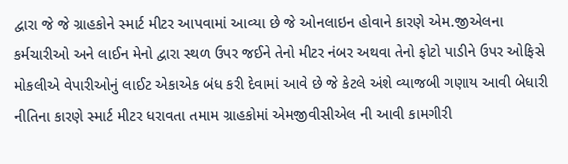દ્વારા જે જે ગ્રાહકોને સ્માર્ટ મીટર આપવામાં આવ્યા છે જે ઓનલાઇન હોવાને કારણે એમ.જીએલના કર્મચારીઓ અને લાઈન મેનો દ્વારા સ્થળ ઉપર જઈને તેનો મીટર નંબર અથવા તેનો ફોટો પાડીને ઉપર ઓફિસે મોકલીએ વેપારીઓનું લાઈટ એકાએક બંધ કરી દેવામાં આવે છે જે કેટલે અંશે વ્યાજબી ગણાય આવી બેધારી નીતિના કારણે સ્માર્ટ મીટર ધરાવતા તમામ ગ્રાહકોમાં એમજીવીસીએલ ની આવી કામગીરી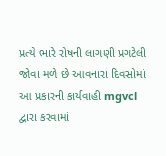પ્રત્યે ભારે રોષની લાગણી પ્રગટેલી જોવા મળે છે આવનારા દિવસોમાં આ પ્રકારની કાર્યવાહી mgvcl દ્વારા કરવામાં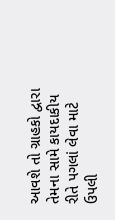આવશે તો ગ્રાહકો દ્વારા તેમના સામે કાયદાકીય રીતે પગલાં લેવા માટે ઉપલી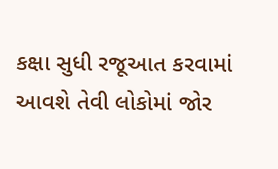કક્ષા સુધી રજૂઆત કરવામાં આવશે તેવી લોકોમાં જોર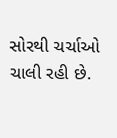સોરથી ચર્ચાઓ ચાલી રહી છે.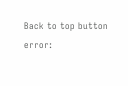Back to top button
error: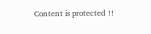Content is protected !!